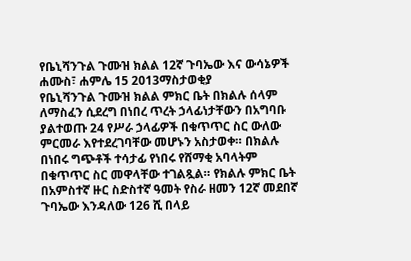የቤኒሻንጉል ጉሙዝ ክልል 12ኛ ጉባኤው እና ውሳኔዎች
ሐሙስ፣ ሐምሌ 15 2013ማስታወቂያ
የቤኒሻንጉል ጉሙዝ ክልል ምክር ቤት በክልሉ ሰላም ለማስፈን ሲደረግ በነበረ ጥረት ኃላፊነታቸውን በአግባቡ ያልተወጡ 24 የሥራ ኃላፊዎች በቁጥጥር ስር ውለው ምርመራ እየተደረገባቸው መሆኑን አስታወቀ። በክልሉ በነበሩ ግጭቶች ተሳታፊ የነበሩ የሸማቂ አባላትም በቁጥጥር ስር መዋላቸው ተገልጿል። የክልሉ ምክር ቤት በአምስተኛ ዙር ስድስተኛ ዓመት የስራ ዘመን 12ኛ መደበኛ ጉባኤው እንዳለው 126 ሺ በላይ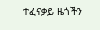ተፈናቃይ ዜጎችን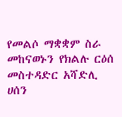የመልሶ ማቋቋም ስራ መከናወኑን የክልሉ ርዕሰ መስተዳድር አሻድሊ ሀሰን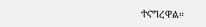ተናግረዋል።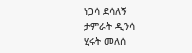ነጋሳ ደሳለኝ
ታምራት ዲንሳ
ሂሩት መለሰ